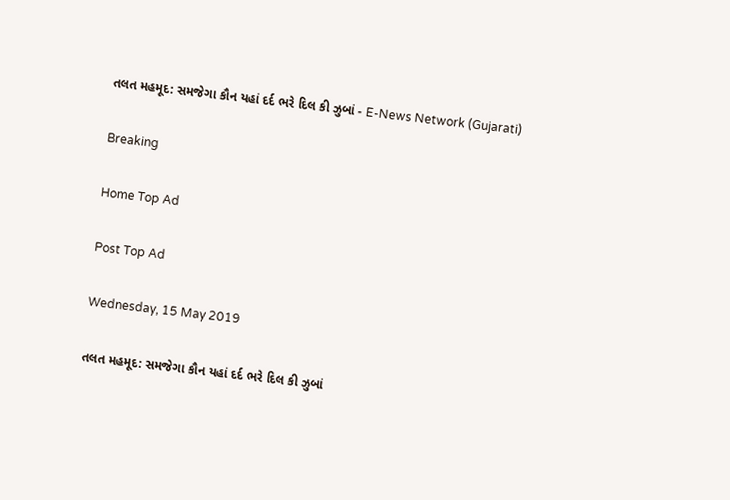તલત મહમૂદ: સમજેગા કૌન યહાં દર્દ ભરે દિલ કી ઝુબાં - E-News Network (Gujarati)

Breaking

Home Top Ad

Post Top Ad

Wednesday, 15 May 2019

તલત મહમૂદ: સમજેગા કૌન યહાં દર્દ ભરે દિલ કી ઝુબાં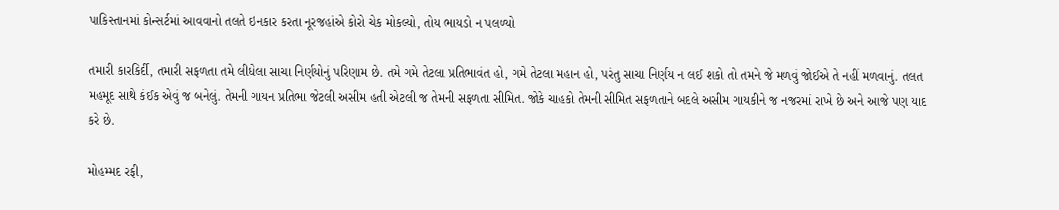પાકિસ્તાનમાં કોન્સર્ટમાં આવવાનો તલતે ઇનકાર કરતા નૂરજહાંએ કોરો ચેક મોકલ્યો, તોય ભાયડો ન પલળ્યો

તમારી કારકિર્દી, તમારી સફળતા તમે લીધેલા સાચા નિર્ણયોનું પરિણામ છે. તમે ગમે તેટલા પ્રતિભાવંત હો, ગમે તેટલા મહાન હો, પરંતુ સાચા નિર્ણય ન લઈ શકો તો તમને જે મળવું જોઈએ તે નહીં મળવાનું. તલત મહમૂદ સાથે કંઈક એવું જ બનેલું. તેમની ગાયન પ્રતિભા જેટલી અસીમ હતી એટલી જ તેમની સફળતા સીમિત. જોકે ચાહકો તેમની સીમિત સફળતાને બદલે અસીમ ગાયકીને જ નજરમાં રાખે છે અને આજે પણ યાદ કરે છે.

મોહમ્મદ રફી,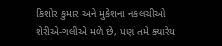કિશોર કુમાર અને મુકેશના નકલચીઓ શેરીએ-ગલીએ મળે છે, પણ તમે ક્યારેય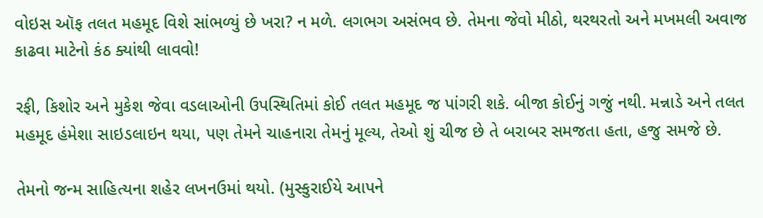વોઇસ ઑફ તલત મહમૂદ વિશે સાંભળ્યું છે ખરા? ન મળે. લગભગ અસંભવ છે. તેમના જેવો મીઠો, થરથરતો અને મખમલી અવાજ કાઢવા માટેનો કંઠ ક્યાંથી લાવવો!

રફી, કિશોર અને મુકેશ જેવા વડલાઓની ઉપસ્થિતિમાં કોઈ તલત મહમૂદ જ પાંગરી શકે. બીજા કોઈનું ગજું નથી. મન્નાડે અને તલત મહમૂદ હંમેશા સાઇડલાઇન થયા, પણ તેમને ચાહનારા તેમનું મૂલ્ય, તેઓ શું ચીજ છે તે બરાબર સમજતા હતા, હજુ સમજે છે.

તેમનો જન્મ સાહિત્યના શહેર લખનઉમાં થયો. (મુસ્કુરાઈયે આપને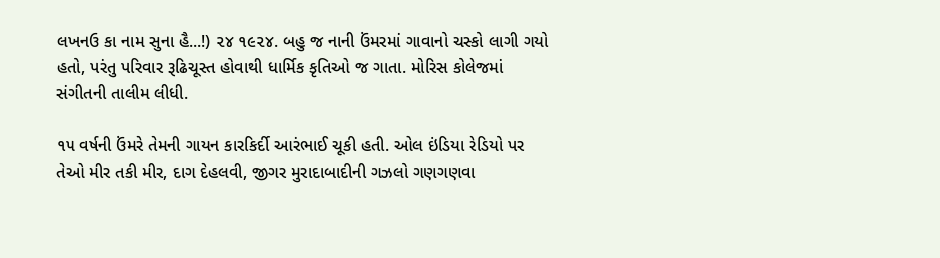લખનઉ કા નામ સુના હૈ...!) ૨૪ ૧૯૨૪. બહુ જ નાની ઉંમરમાં ગાવાનો ચસ્કો લાગી ગયો હતો, પરંતુ પરિવાર રૂઢિચૂસ્ત હોવાથી ધાર્મિક કૃતિઓ જ ગાતા. મોરિસ કોલેજમાં સંગીતની તાલીમ લીધી.

૧૫ વર્ષની ઉંમરે તેમની ગાયન કારકિર્દી આરંભાઈ ચૂકી હતી. ઓલ ઇંડિયા રેડિયો પર તેઓ મીર તકી મીર, દાગ દેહલવી, જીગર મુરાદાબાદીની ગઝલો ગણગણવા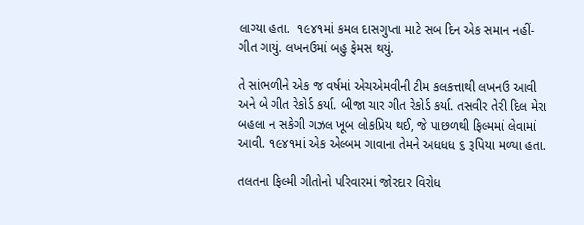લાગ્યા હતા.  ૧૯૪૧માં કમલ દાસગુપ્તા માટે સબ દિન એક સમાન નહીં-ગીત ગાયું. લખનઉમાં બહુ ફેમસ થયું.

તે સાંભળીને એક જ વર્ષમાં એચએમવીની ટીમ કલકત્તાથી લખનઉ આવી અને બે ગીત રેકોર્ડ કર્યા. બીજા ચાર ગીત રેકોર્ડ કર્યા. તસવીર તેરી દિલ મેરા બહલા ન સકેગી ગઝલ ખૂબ લોકપ્રિય થઈ, જે પાછળથી ફિલ્મમાં લેવામાં આવી. ૧૯૪૧માં એક એલ્બમ ગાવાના તેમને અધધધ ૬ રૂપિયા મળ્યા હતા.

તલતના ફિલ્મી ગીતોનો પરિવારમાં જોરદાર વિરોધ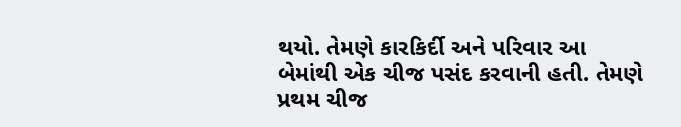થયો. તેમણે કારકિર્દી અને પરિવાર આ બેમાંથી એક ચીજ પસંદ કરવાની હતી. તેમણે પ્રથમ ચીજ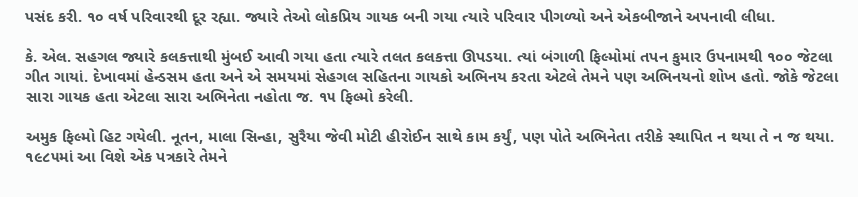પસંદ કરી. ૧૦ વર્ષ પરિવારથી દૂર રહ્યા. જ્યારે તેઓ લોકપ્રિય ગાયક બની ગયા ત્યારે પરિવાર પીગળ્યો અને એકબીજાને અપનાવી લીધા.

કે. એલ. સહગલ જ્યારે કલકત્તાથી મુંબઈ આવી ગયા હતા ત્યારે તલત કલકત્તા ઊપડયા. ત્યાં બંગાળી ફિલ્મોમાં તપન કુમાર ઉપનામથી ૧૦૦ જેટલા ગીત ગાયાં. દેખાવમાં હેન્ડસમ હતા અને એ સમયમાં સેહગલ સહિતના ગાયકો અભિનય કરતા એટલે તેમને પણ અભિનયનો શોખ હતો. જોકે જેટલા સારા ગાયક હતા એટલા સારા અભિનેતા નહોતા જ. ૧૫ ફિલ્મો કરેલી.

અમુક ફિલ્મો હિટ ગયેલી. નૂતન, માલા સિન્હા, સુરૈયા જેવી મોટી હીરોઈન સાથે કામ કર્યું, પણ પોતે અભિનેતા તરીકે સ્થાપિત ન થયા તે ન જ થયા. ૧૯૮૫માં આ વિશે એક પત્રકારે તેમને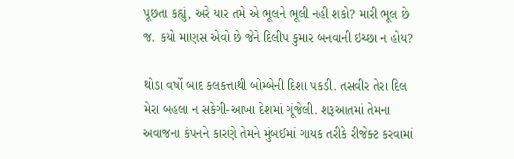પૂછતા કહ્યું, અરે યાર તમે એ ભૂલને ભૂલી નહી શકો? મારી ભૂલ છે જ. કયો માણસ એવો છે જેને દિલીપ કુમાર બનવાની ઇચ્છા ન હોય?

થોડા વર્ષો બાદ કલકત્તાથી બોમ્બેની દિશા પકડી. તસવીર તેરા દિલ મેરા બહલા ન સકેગી-આખા દેશમાં ગૂંજેલી. શરૂઆતમાં તેમના અવાજના કંપનને કારણે તેમને મુંબઈમાં ગાયક તરીકે રીજેક્ટ કરવામાં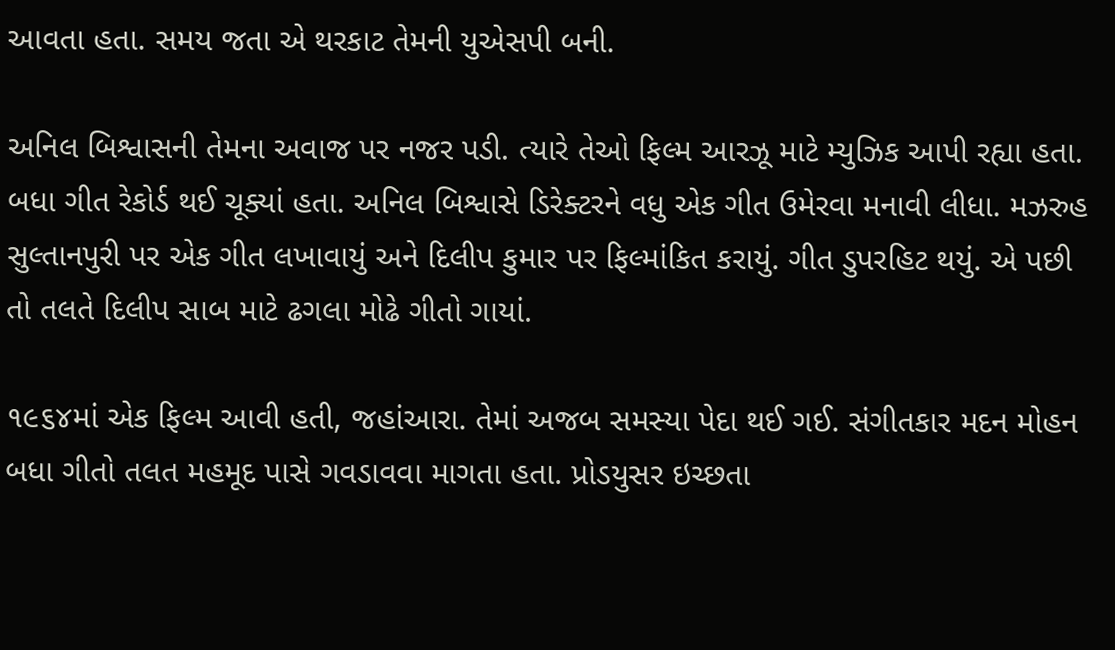આવતા હતા. સમય જતા એ થરકાટ તેમની યુએસપી બની.

અનિલ બિશ્વાસની તેમના અવાજ પર નજર પડી. ત્યારે તેઓ ફિલ્મ આરઝૂ માટે મ્યુઝિક આપી રહ્યા હતા. બધા ગીત રેકોર્ડ થઈ ચૂક્યાં હતા. અનિલ બિશ્વાસે ડિરેક્ટરને વધુ એક ગીત ઉમેરવા મનાવી લીધા. મઝરુહ સુલ્તાનપુરી પર એક ગીત લખાવાયું અને દિલીપ કુમાર પર ફિલ્માંકિત કરાયું. ગીત ડુપરહિટ થયું. એ પછી તો તલતે દિલીપ સાબ માટે ઢગલા મોઢે ગીતો ગાયાં.

૧૯૬૪માં એક ફિલ્મ આવી હતી, જહાંઆરા. તેમાં અજબ સમસ્યા પેદા થઈ ગઈ. સંગીતકાર મદન મોહન બધા ગીતો તલત મહમૂદ પાસે ગવડાવવા માગતા હતા. પ્રોડયુસર ઇચ્છતા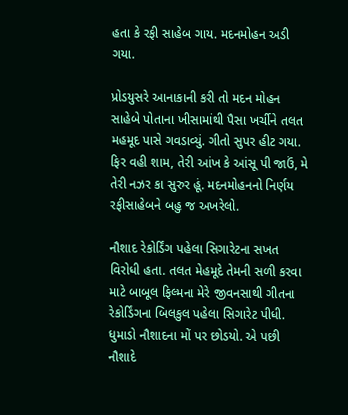હતા કે રફી સાહેબ ગાય. મદનમોહન અડી ગયા.

પ્રોડયુસરે આનાકાની કરી તો મદન મોહન સાહેબે પોતાના ખીસામાંથી પૈસા ખર્ચીને તલત મહમૂદ પાસે ગવડાવ્યું. ગીતો સુપર હીટ ગયા. ફિર વહી શામ, તેરી આંખ કે આંસૂ પી જાઉં, મે તેરી નઝર કા સુરુર હૂં. મદનમોહનનો નિર્ણય રફીસાહેબને બહુ જ અખરેલો.

નૌશાદ રેકોર્ડિંગ પહેલા સિગારેટના સખત વિરોધી હતા. તલત મેહમૂદે તેમની સળી કરવા માટે બાબૂલ ફિલ્મના મેરે જીવનસાથી ગીતના રેકોર્ડિંગના બિલકુલ પહેલા સિગારેટ પીધી. ધુમાડો નૌશાદના મોં પર છોડયો. એ પછી નૌશાદે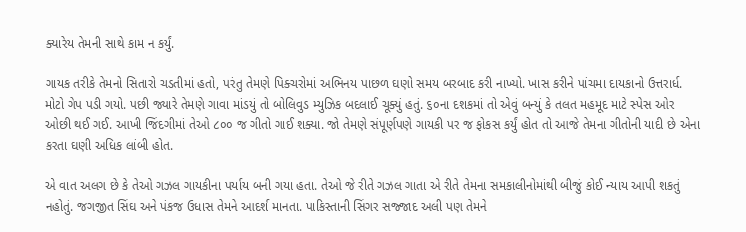ક્યારેય તેમની સાથે કામ ન કર્યું.

ગાયક તરીકે તેમનો સિતારો ચડતીમાં હતો, પરંતુ તેમણે પિક્ચરોમાં અભિનય પાછળ ઘણો સમય બરબાદ કરી નાખ્યો. ખાસ કરીને પાંચમા દાયકાનો ઉત્તરાર્ધ. મોટો ગેપ પડી ગયો. પછી જ્યારે તેમણે ગાવા માંડયું તો બોલિવુડ મ્યુઝિક બદલાઈ ચૂક્યું હતું. ૬૦ના દશકમાં તો એવું બન્યું કે તલત મહમૂદ માટે સ્પેસ ઓર ઓછી થઈ ગઈ. આખી જિંદગીમાં તેઓ ૮૦૦ જ ગીતો ગાઈ શક્યા. જો તેમણે સંપૂર્ણપણે ગાયકી પર જ ફોકસ કર્યું હોત તો આજે તેમના ગીતોની યાદી છે એના કરતા ઘણી અધિક લાંબી હોત.

એ વાત અલગ છે કે તેઓ ગઝલ ગાયકીના પર્યાય બની ગયા હતા. તેઓ જે રીતે ગઝલ ગાતા એ રીતે તેમના સમકાલીનોમાંથી બીજું કોઈ ન્યાય આપી શકતું નહોતું. જગજીત સિંઘ અને પંકજ ઉધાસ તેમને આદર્શ માનતા. પાકિસ્તાની સિંગર સજ્જાદ અલી પણ તેમને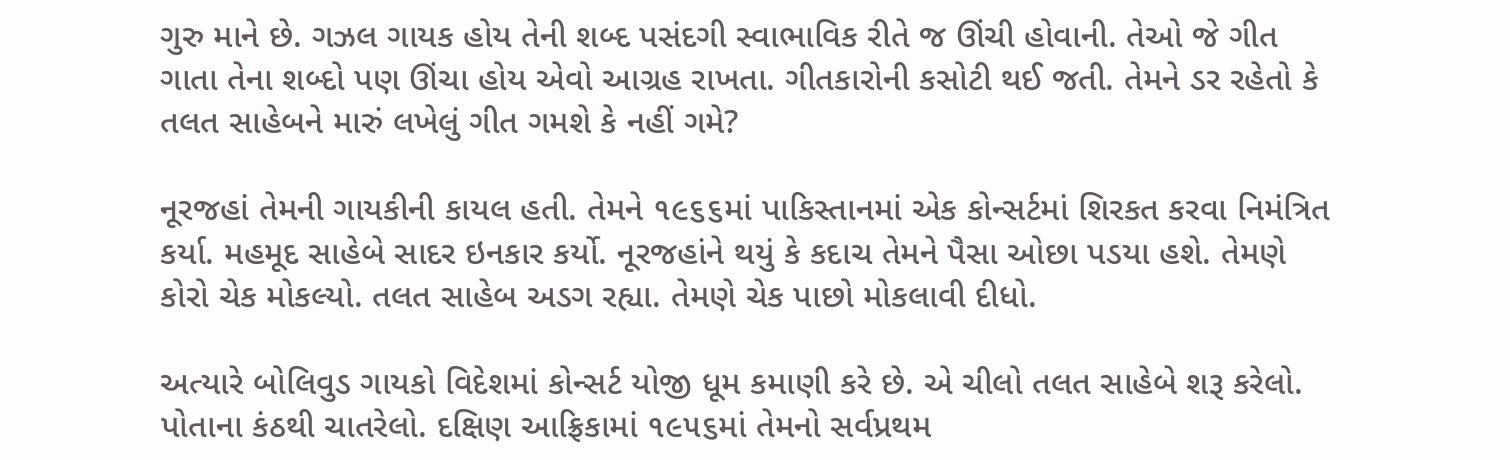ગુરુ માને છે. ગઝલ ગાયક હોય તેની શબ્દ પસંદગી સ્વાભાવિક રીતે જ ઊંચી હોવાની. તેઓ જે ગીત ગાતા તેના શબ્દો પણ ઊંચા હોય એવો આગ્રહ રાખતા. ગીતકારોની કસોટી થઈ જતી. તેમને ડર રહેતો કે તલત સાહેબને મારું લખેલું ગીત ગમશે કે નહીં ગમે?

નૂરજહાં તેમની ગાયકીની કાયલ હતી. તેમને ૧૯૬૬માં પાકિસ્તાનમાં એક કોન્સર્ટમાં શિરકત કરવા નિમંત્રિત કર્યા. મહમૂદ સાહેબે સાદર ઇનકાર કર્યો. નૂરજહાંને થયું કે કદાચ તેમને પૈસા ઓછા પડયા હશે. તેમણે કોરો ચેક મોકલ્યો. તલત સાહેબ અડગ રહ્યા. તેમણે ચેક પાછો મોકલાવી દીધો.

અત્યારે બોલિવુડ ગાયકો વિદેશમાં કોન્સર્ટ યોજી ધૂમ કમાણી કરે છે. એ ચીલો તલત સાહેબે શરૂ કરેલો. પોતાના કંઠથી ચાતરેલો. દક્ષિણ આફ્રિકામાં ૧૯૫૬માં તેમનો સર્વપ્રથમ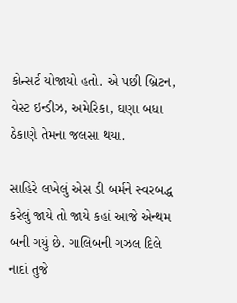કોન્સર્ટ યોજાયો હતો. એ પછી બ્રિટન, વેસ્ટ ઇન્ડીઝ, અમેરિકા, ઘણા બધા  ઠેકાણે તેમના જલસા થયા.

સાહિરે લખેલું એસ ડી બર્મને સ્વરબદ્ધ કરેલું જાયે તો જાયે કહાં આજે એન્થમ બની ગયું છે. ગાલિબની ગઝલ દિલે નાદાં તુજે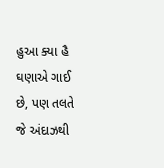હુઆ ક્યા હૈ ઘણાએ ગાઈ છે, પણ તલતે જે અંદાઝથી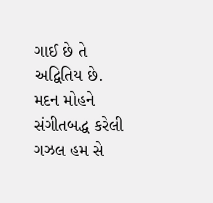ગાઈ છે તે અદ્વિતિય છે. મદન મોહને સંગીતબદ્ધ કરેલી ગઝલ હમ સે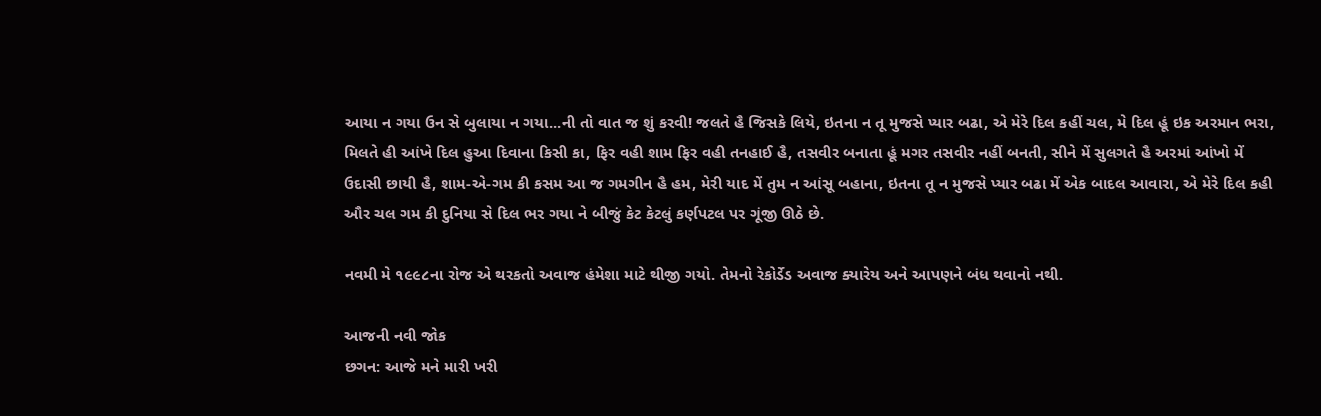આયા ન ગયા ઉન સે બુલાયા ન ગયા...ની તો વાત જ શું કરવી! જલતે હૈ જિસકે લિયે, ઇતના ન તૂ મુજસે પ્યાર બઢા, એ મેરે દિલ કહીં ચલ, મે દિલ હૂં ઇક અરમાન ભરા, મિલતે હી આંખે દિલ હુઆ દિવાના કિસી કા, ફિર વહી શામ ફિર વહી તનહાઈ હૈ, તસવીર બનાતા હૂં મગર તસવીર નહીં બનતી, સીને મેં સુલગતે હૈ અરમાં આંખો મેં ઉદાસી છાયી હૈ, શામ-એ-ગમ કી કસમ આ જ ગમગીન હૈ હમ, મેરી યાદ મેં તુમ ન આંસૂ બહાના, ઇતના તૂ ન મુજસે પ્યાર બઢા મેં એક બાદલ આવારા, એ મેરે દિલ કહી ઔર ચલ ગમ કી દુનિયા સે દિલ ભર ગયા ને બીજું કેટ કેટલું કર્ણપટલ પર ગૂંજી ઊઠે છે.

નવમી મે ૧૯૯૮ના રોજ એ થરકતો અવાજ હંમેશા માટે થીજી ગયો. તેમનો રેકોર્ડેડ અવાજ ક્યારેય અને આપણને બંધ થવાનો નથી.

આજની નવી જોક
છગન: આજે મને મારી ખરી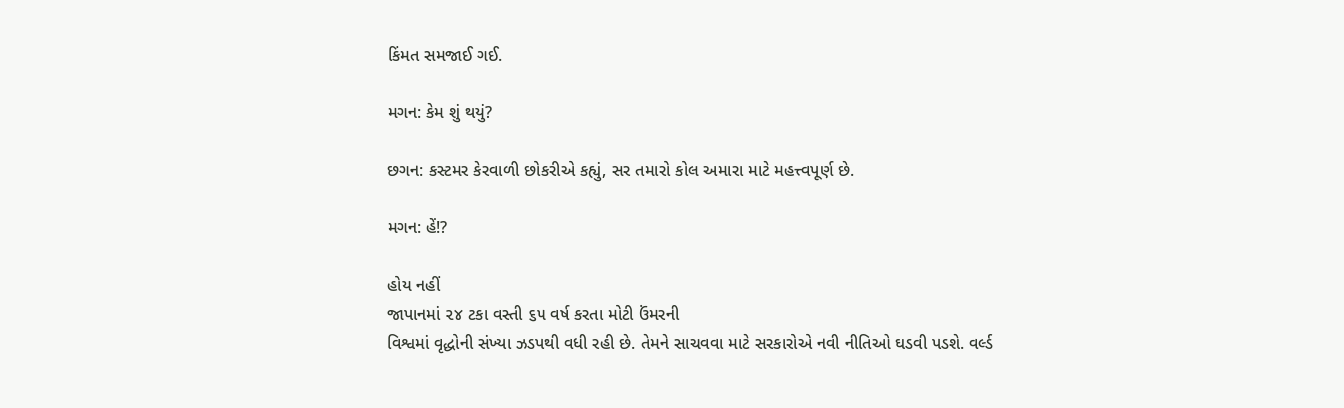કિંમત સમજાઈ ગઈ.

મગન: કેમ શું થયું?

છગન: કસ્ટમર કેરવાળી છોકરીએ કહ્યું, સર તમારો કોલ અમારા માટે મહત્ત્વપૂર્ણ છે.

મગન: હેં!?

હોય નહીં
જાપાનમાં ૨૪ ટકા વસ્તી ૬૫ વર્ષ કરતા મોટી ઉંમરની
વિશ્વમાં વૃદ્ધોની સંખ્યા ઝડપથી વધી રહી છે. તેમને સાચવવા માટે સરકારોએ નવી નીતિઓ ઘડવી પડશે. વર્લ્ડ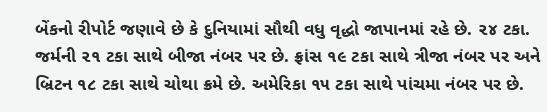બેંકનો રીપોર્ટ જણાવે છે કે દુનિયામાં સૌથી વધુ વૃદ્ધો જાપાનમાં રહે છે. ૨૪ ટકા. જર્મની ૨૧ ટકા સાથે બીજા નંબર પર છે. ફ્રાંસ ૧૯ ટકા સાથે ત્રીજા નંબર પર અને બ્રિટન ૧૮ ટકા સાથે ચોથા ક્રમે છે. અમેરિકા ૧૫ ટકા સાથે પાંચમા નંબર પર છે.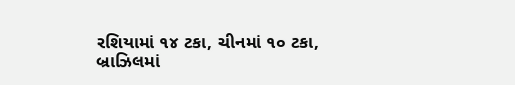રશિયામાં ૧૪ ટકા, ચીનમાં ૧૦ ટકા, બ્રાઝિલમાં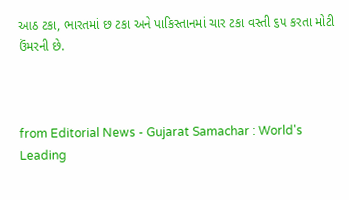આઠ ટકા, ભારતમાં છ ટકા અને પાકિસ્તાનમાં ચાર ટકા વસ્તી ૬૫ કરતા મોટી ઉંમરની છે.



from Editorial News - Gujarat Samachar : World's Leading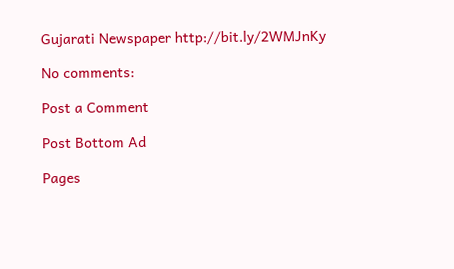Gujarati Newspaper http://bit.ly/2WMJnKy

No comments:

Post a Comment

Post Bottom Ad

Pages